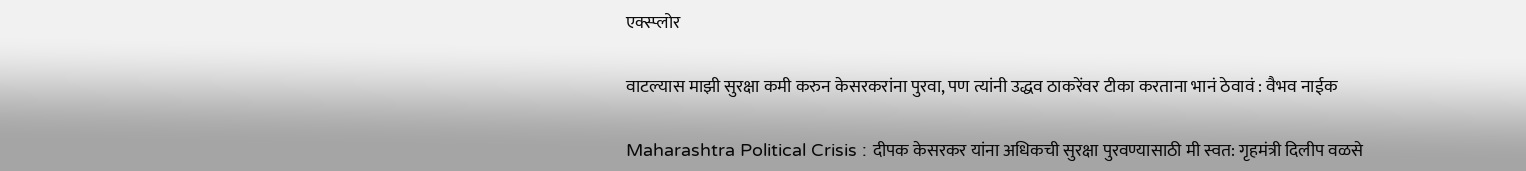एक्स्प्लोर

वाटल्यास माझी सुरक्षा कमी करुन केसरकरांना पुरवा, पण त्यांनी उद्धव ठाकरेंवर टीका करताना भानं ठेवावं : वैभव नाईक

Maharashtra Political Crisis : दीपक केसरकर यांना अधिकची सुरक्षा पुरवण्यासाठी मी स्वत: गृहमंत्री दिलीप वळसे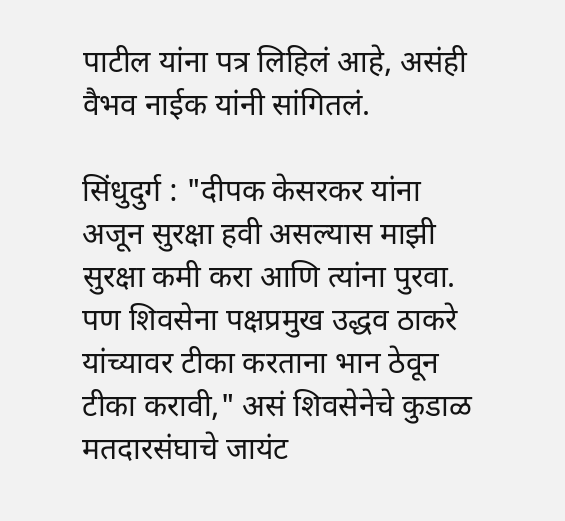पाटील यांना पत्र लिहिलं आहे, असंही वैभव नाईक यांनी सांगितलं.

सिंधुदुर्ग : "दीपक केसरकर यांना अजून सुरक्षा हवी असल्यास माझी सुरक्षा कमी करा आणि त्यांना पुरवा. पण शिवसेना पक्षप्रमुख उद्धव ठाकरे यांच्यावर टीका करताना भान ठेवून टीका करावी," असं शिवसेनेचे कुडाळ मतदारसंघाचे जायंट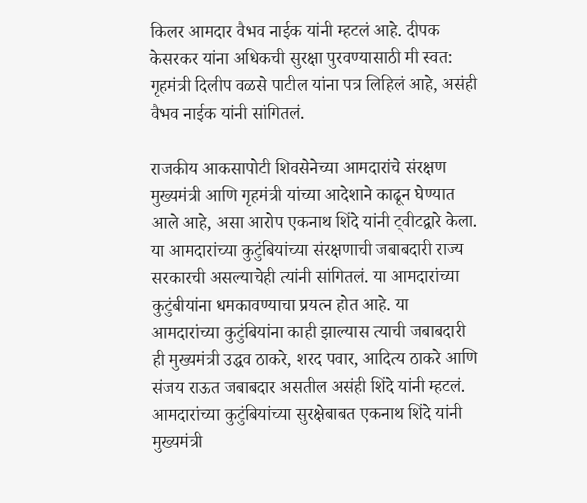किलर आमदार वैभव नाईक यांनी म्हटलं आहे. दीपक केसरकर यांना अधिकची सुरक्षा पुरवण्यासाठी मी स्वत: गृहमंत्री दिलीप वळसे पाटील यांना पत्र लिहिलं आहे, असंही वैभव नाईक यांनी सांगितलं.

राजकीय आकसापोटी शिवसेनेच्या आमदारांचे संरक्षण मुख्यमंत्री आणि गृहमंत्री यांच्या आदेशाने काढून घेण्यात आले आहे, असा आरोप एकनाथ शिंदे यांनी ट्वीटद्वारे केला. या आमदारांच्या कुटुंबियांच्या संरक्षणाची जबाबदारी राज्य सरकारची असल्याचेही त्यांनी सांगितलं. या आमदारांच्या कुटुंबीयांना धमकावण्याचा प्रयत्न होत आहे. या आमदारांच्या कुटुंबियांना काही झाल्यास त्याची जबाबदारी ही मुख्यमंत्री उद्धव ठाकरे, शरद पवार, आदित्य ठाकरे आणि संजय राऊत जबाबदार असतील असंही शिंदे यांनी म्हटलं. आमदारांच्या कुटुंबियांच्या सुरक्षेबाबत एकनाथ शिंदे यांनी मुख्यमंत्री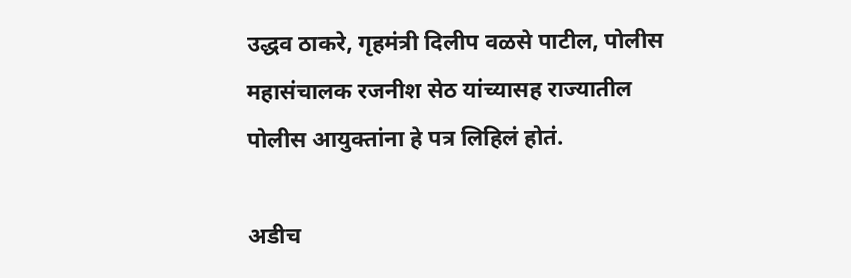उद्धव ठाकरे, गृहमंत्री दिलीप वळसे पाटील, पोलीस महासंचालक रजनीश सेठ यांच्यासह राज्यातील पोलीस आयुक्तांना हे पत्र लिहिलं होतं.

अडीच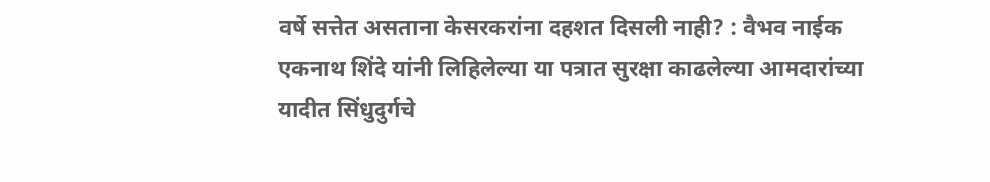वर्षे सत्तेत असताना केसरकरांना दहशत दिसली नाही? : वैभव नाईक
एकनाथ शिंदे यांनी लिहिलेल्या या पत्रात सुरक्षा काढलेल्या आमदारांच्या यादीत सिंधुदुर्गचे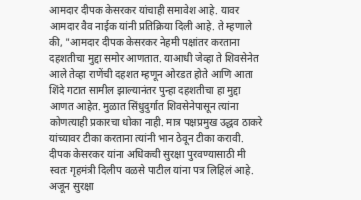आमदार दीपक केसरकर यांचाही समावेश आहे. यावर आमदार वैव नाईक यांनी प्रतिक्रिया दिली आहे. ते म्हणाले की, "आमदार दीपक केसरकर नेहमी पक्षांतर करताना दहशतीचा मुद्दा समोर आणतात. याआधी जेव्हा ते शिवसेनेत आले तेव्हा राणेंची दहशत म्हणून ओरडत होते आणि आता शिंदे गटात सामील झाल्यानंतर पुन्हा दहशतीचा हा मुद्दा आणत आहेत. मुळात सिंधुदुर्गात शिवसेनेपासून त्यांना कोणत्याही प्रकारचा धोका नाही. मात्र पक्षप्रमुख उद्धव ठाकरे यांच्यावर टीका करताना त्यांनी भान ठेवून टीका करावी. दीपक केसरकर यांना अधिकची सुरक्षा पुरवण्यासाठी मी स्वतः गृहमंत्री दिलीप वळसे पाटील यांना पत्र लिहिलं आहे. अजून सुरक्षा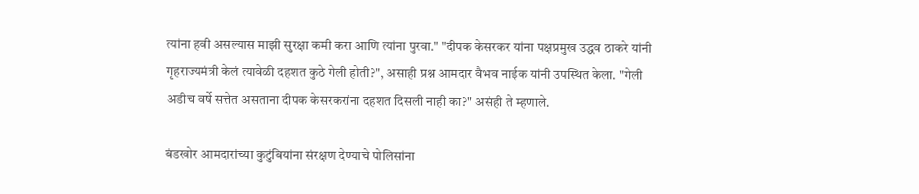त्यांना हवी असल्यास माझी सुरक्षा कमी करा आणि त्यांना पुरवा." "दीपक केसरकर यांना पक्षप्रमुख उद्धव ठाकरे यांनी गृहराज्यमंत्री केलं त्यावेळी दहशत कुठे गेली होती?", असाही प्रश्न आमदार वैभव नाईक यांनी उपस्थित केला. "गेली अडीच वर्षे सत्तेत असताना दीपक केसरकरांना दहशत दिसली नाही का?" असंही ते म्हणाले.

बंडखोर आमदारांच्या कुटुंबियांना संरक्षण देण्याचे पोलिसांना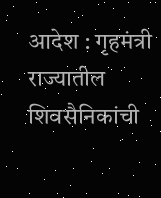आदेश : गृहमंत्री
राज्यातील शिवसैनिकांची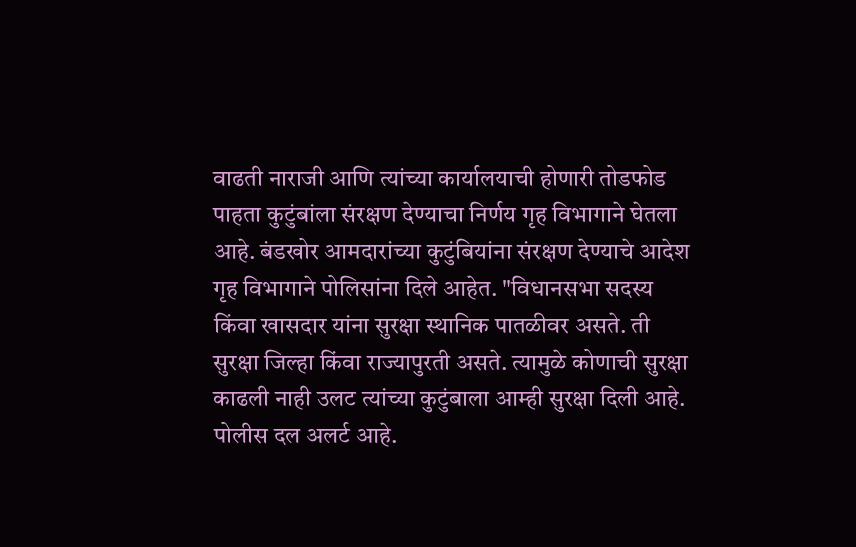वाढती नाराजी आणि त्यांच्या कार्यालयाची होणारी तोडफोड पाहता कुटुंबांला संरक्षण देण्याचा निर्णय गृह विभागाने घेतला आहे. बंडखोर आमदारांच्या कुटुंबियांना संरक्षण देण्याचे आदेश गृह विभागाने पोलिसांना दिले आहेत. "विधानसभा सदस्य किंवा खासदार यांना सुरक्षा स्थानिक पातळीवर असते. ती सुरक्षा जिल्हा किंवा राज्यापुरती असते. त्यामुळे कोणाची सुरक्षा काढली नाही उलट त्यांच्या कुटुंबाला आम्ही सुरक्षा दिली आहे. पोलीस दल अलर्ट आहे.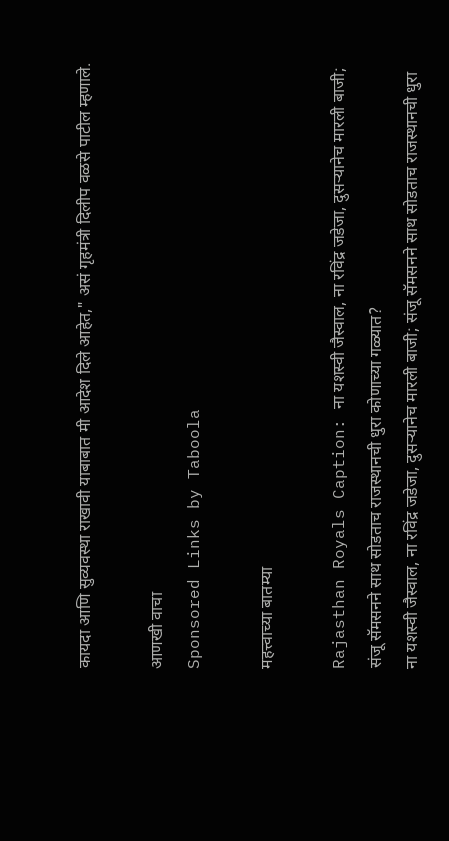कायदा आणि सुव्यवस्था राखावी याबाबात मी आदेश दिले आहेत," असं गृहमंत्री दिलीप वळसे पाटील म्हणाले.

आणखी वाचा
Sponsored Links by Taboola

महत्त्वाच्या बातम्या

Rajasthan Royals Caption: ना यशस्वी जैस्वाल, ना रविंद्र जडेजा, दुसऱ्यानेच मारली बाजी; संजू सॅमसनने साथ सोडताच राजस्थानची धुरा कोणाच्या गळ्यात?
ना यशस्वी जैस्वाल, ना रविंद्र जडेजा, दुसऱ्यानेच मारली बाजी; संजू सॅमसनने साथ सोडताच राजस्थानची धुरा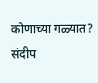कोणाच्या गळ्यात?
संदीप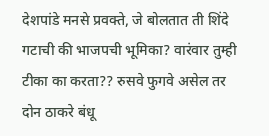देशपांडे मनसे प्रवक्ते, जे बोलतात ती शिंदे गटाची की भाजपची भूमिका? वारंवार तुम्ही टीका का करता?? रुसवे फुगवे असेल तर दोन ठाकरे बंधू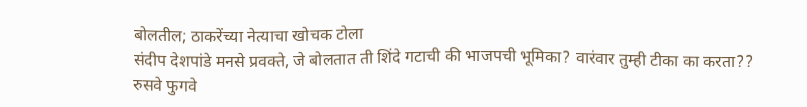बोलतील; ठाकरेंच्या नेत्याचा खोचक टोला
संदीप देशपांडे मनसे प्रवक्ते, जे बोलतात ती शिंदे गटाची की भाजपची भूमिका? वारंवार तुम्ही टीका का करता?? रुसवे फुगवे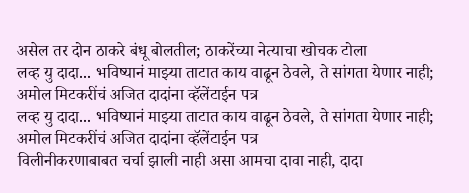असेल तर दोन ठाकरे बंधू बोलतील; ठाकरेंच्या नेत्याचा खोचक टोला
लव्ह यु दादा... भविष्यानं माझ्या ताटात काय वाढून ठेवले, ते सांगता येणार नाही; अमोल मिटकरींचं अजित दादांना व्हॅलेंटाईन पत्र
लव्ह यु दादा... भविष्यानं माझ्या ताटात काय वाढून ठेवले, ते सांगता येणार नाही; अमोल मिटकरींचं अजित दादांना व्हॅलेंटाईन पत्र
विलीनीकरणाबाबत चर्चा झाली नाही असा आमचा दावा नाही, दादा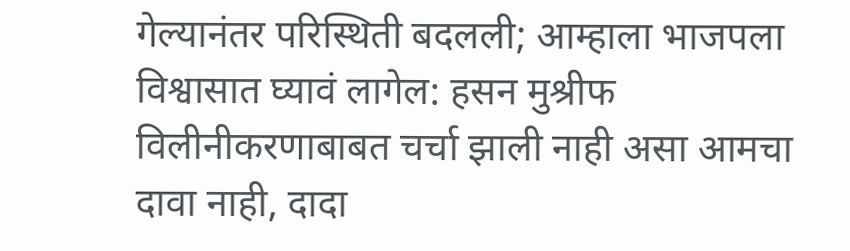गेल्यानंतर परिस्थिती बदलली; आम्हाला भाजपला विश्वासात घ्यावं लागेल: हसन मुश्रीफ
विलीनीकरणाबाबत चर्चा झाली नाही असा आमचा दावा नाही, दादा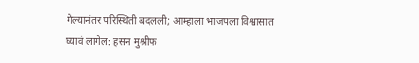गेल्यानंतर परिस्थिती बदलली; आम्हाला भाजपला विश्वासात घ्यावं लागेल: हसन मुश्रीफ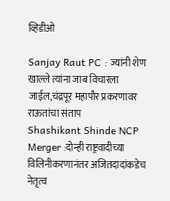व्हिडीओ

Sanjay Raut PC : ज्यांनी शेण खाल्ले त्यांना जाब विचारला जाईल,चंद्रपूर महापौर प्रकरणावर राऊतांचा संताप
Shashikant Shinde NCP Merger :दोन्ही राष्ट्रवादीच्या विलिनीकरणानंतर अजितदादांकडेच नेतृत्व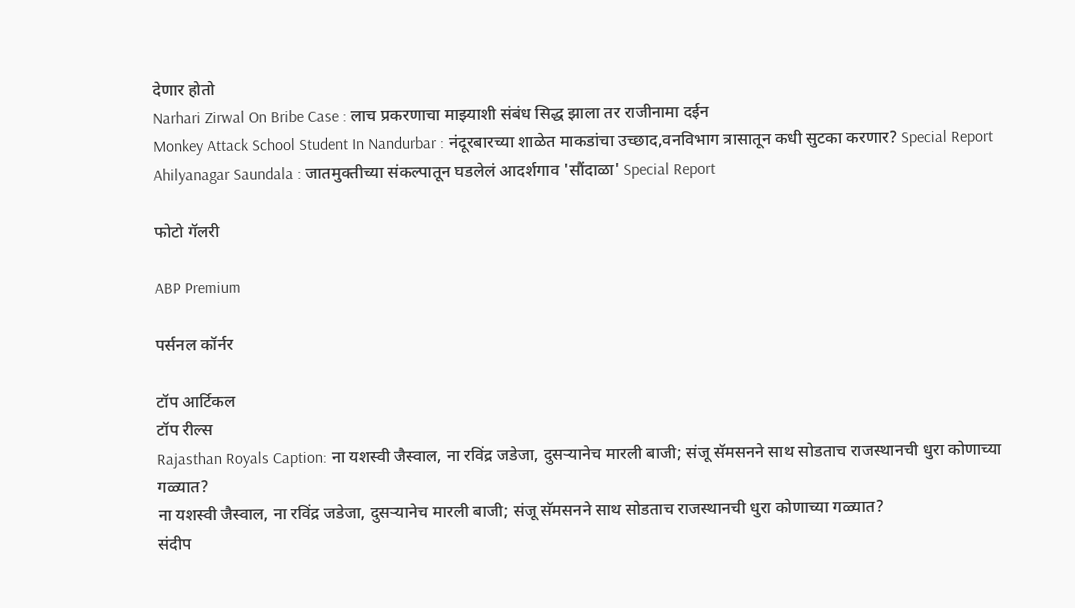देणार होतो
Narhari Zirwal On Bribe Case : लाच प्रकरणाचा माझ्याशी संबंध सिद्ध झाला तर राजीनामा दईन
Monkey Attack School Student In Nandurbar : नंदूरबारच्या शाळेत माकडांचा उच्छाद,वनविभाग त्रासातून कधी सुटका करणार? Special Report
Ahilyanagar Saundala : जातमुक्तीच्या संकल्पातून घडलेलं आदर्शगाव 'सौंदाळा' Special Report

फोटो गॅलरी

ABP Premium

पर्सनल कॉर्नर

टॉप आर्टिकल
टॉप रील्स
Rajasthan Royals Caption: ना यशस्वी जैस्वाल, ना रविंद्र जडेजा, दुसऱ्यानेच मारली बाजी; संजू सॅमसनने साथ सोडताच राजस्थानची धुरा कोणाच्या गळ्यात?
ना यशस्वी जैस्वाल, ना रविंद्र जडेजा, दुसऱ्यानेच मारली बाजी; संजू सॅमसनने साथ सोडताच राजस्थानची धुरा कोणाच्या गळ्यात?
संदीप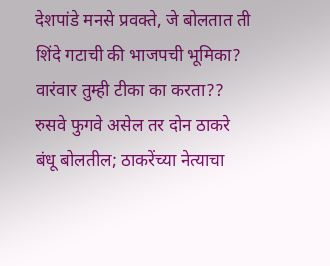देशपांडे मनसे प्रवक्ते, जे बोलतात ती शिंदे गटाची की भाजपची भूमिका? वारंवार तुम्ही टीका का करता?? रुसवे फुगवे असेल तर दोन ठाकरे बंधू बोलतील; ठाकरेंच्या नेत्याचा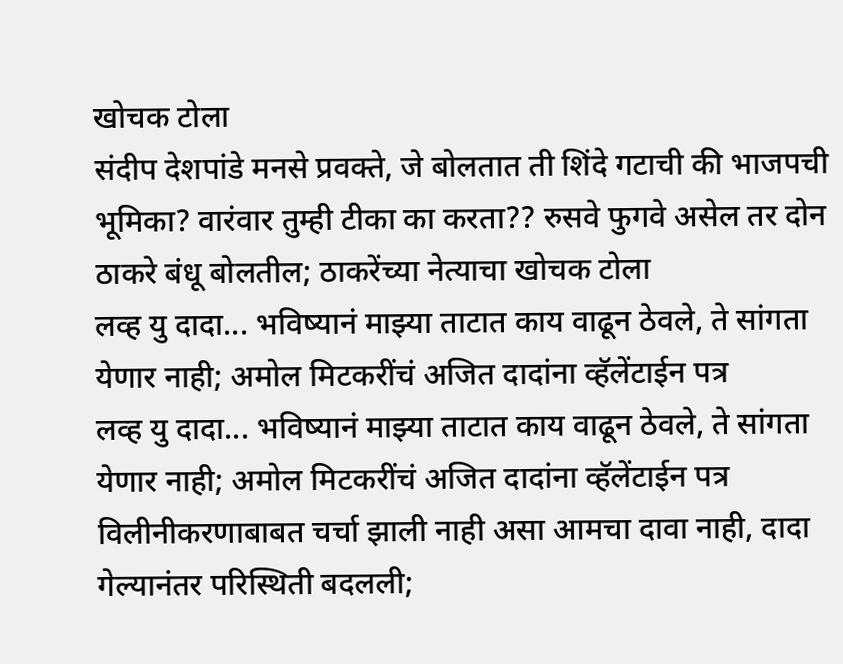खोचक टोला
संदीप देशपांडे मनसे प्रवक्ते, जे बोलतात ती शिंदे गटाची की भाजपची भूमिका? वारंवार तुम्ही टीका का करता?? रुसवे फुगवे असेल तर दोन ठाकरे बंधू बोलतील; ठाकरेंच्या नेत्याचा खोचक टोला
लव्ह यु दादा... भविष्यानं माझ्या ताटात काय वाढून ठेवले, ते सांगता येणार नाही; अमोल मिटकरींचं अजित दादांना व्हॅलेंटाईन पत्र
लव्ह यु दादा... भविष्यानं माझ्या ताटात काय वाढून ठेवले, ते सांगता येणार नाही; अमोल मिटकरींचं अजित दादांना व्हॅलेंटाईन पत्र
विलीनीकरणाबाबत चर्चा झाली नाही असा आमचा दावा नाही, दादा गेल्यानंतर परिस्थिती बदलली;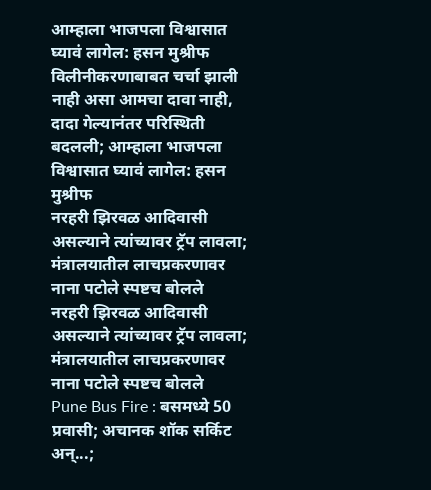आम्हाला भाजपला विश्वासात घ्यावं लागेल: हसन मुश्रीफ
विलीनीकरणाबाबत चर्चा झाली नाही असा आमचा दावा नाही, दादा गेल्यानंतर परिस्थिती बदलली; आम्हाला भाजपला विश्वासात घ्यावं लागेल: हसन मुश्रीफ
नरहरी झिरवळ आदिवासी असल्याने त्यांच्यावर ट्रॅप लावला; मंत्रालयातील लाचप्रकरणावर नाना पटोले स्पष्टच बोलले
नरहरी झिरवळ आदिवासी असल्याने त्यांच्यावर ट्रॅप लावला; मंत्रालयातील लाचप्रकरणावर नाना पटोले स्पष्टच बोलले
Pune Bus Fire : बसमध्ये 50 प्रवासी; अचानक शॉक सर्किट अन्...;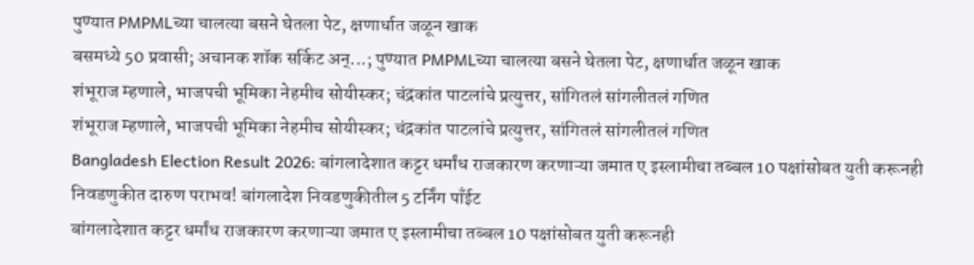पुण्यात PMPMLच्या चालत्या बसने घेतला पेट, क्षणार्धात जळून खाक
बसमध्ये 50 प्रवासी; अचानक शॉक सर्किट अन्...; पुण्यात PMPMLच्या चालत्या बसने घेतला पेट, क्षणार्धात जळून खाक
शंभूराज म्हणाले, भाजपची भूमिका नेहमीच सोयीस्कर; चंद्रकांत पाटलांचे प्रत्युत्तर, सांगितलं सांगलीतलं गणित
शंभूराज म्हणाले, भाजपची भूमिका नेहमीच सोयीस्कर; चंद्रकांत पाटलांचे प्रत्युत्तर, सांगितलं सांगलीतलं गणित
Bangladesh Election Result 2026: बांगलादेशात कट्टर धर्मांध राजकारण करणाऱ्या जमात ए इस्लामीचा तब्बल 10 पक्षांसोबत युती करूनही निवडणुकीत दारुण पराभव! बांगलादेश निवडणुकीतील 5 टर्निंग पाँईट
बांगलादेशात कट्टर धर्मांध राजकारण करणाऱ्या जमात ए इस्लामीचा तब्बल 10 पक्षांसोबत युती करूनही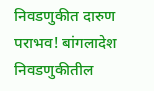निवडणुकीत दारुण पराभव! बांगलादेश निवडणुकीतील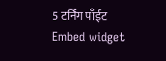5 टर्निंग पाँईट
Embed widget